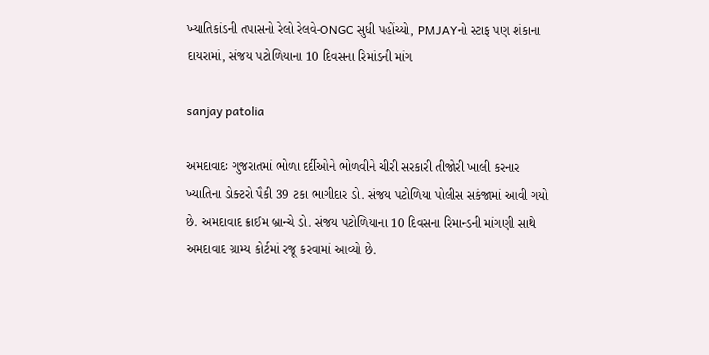ખ્યાતિકાંડની તપાસનો રેલો રેલવે-ONGC સુધી પહોંચ્યો, PMJAYનો સ્ટાફ પણ શંકાના દાયરામાં, સંજય પટોળિયાના 10 દિવસના રિમાંડની માંગ

sanjay patolia

અમદાવાદઃ ગુજરાતમાં ભોળા દર્દીઓને ભોળવીને ચીરી સરકારી તીજોરી ખાલી કરનાર ખ્યાતિના ડોક્ટરો પૈકી 39 ટકા ભાગીદાર ડો. સંજય પટોળિયા પોલીસ સકંજામાં આવી ગયો છે. અમદાવાદ ક્રાઈમ બ્રાન્ચે ડો. સંજય પટોળિયાના 10 દિવસના રિમાન્ડની માંગણી સાથે અમદાવાદ ગ્રામ્ય કોર્ટમાં રજૂ કરવામાં આવ્યો છે.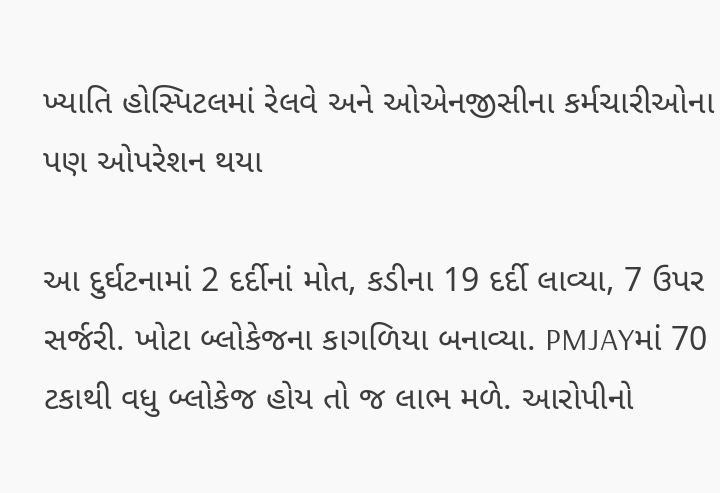ખ્યાતિ હોસ્પિટલમાં રેલવે અને ઓએનજીસીના કર્મચારીઓના પણ ઓપરેશન થયા

આ દુર્ઘટનામાં 2 દર્દીનાં મોત, કડીના 19 દર્દી લાવ્યા, 7 ઉપર સર્જરી. ખોટા બ્લોકેજના કાગળિયા બનાવ્યા. PMJAYમાં 70 ટકાથી વધુ બ્લોકેજ હોય તો જ લાભ મળે. આરોપીનો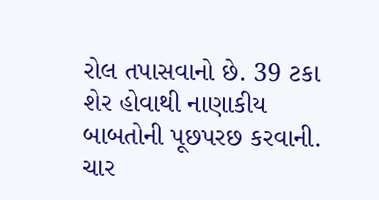રોલ તપાસવાનો છે. 39 ટકા શેર હોવાથી નાણાકીય બાબતોની પૂછપરછ કરવાની. ચાર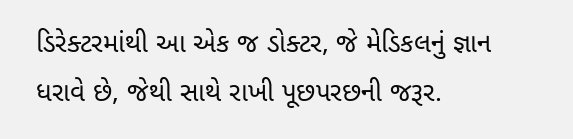ડિરેક્ટરમાંથી આ એક જ ડોક્ટર, જે મેડિકલનું જ્ઞાન ધરાવે છે, જેથી સાથે રાખી પૂછપરછની જરૂર.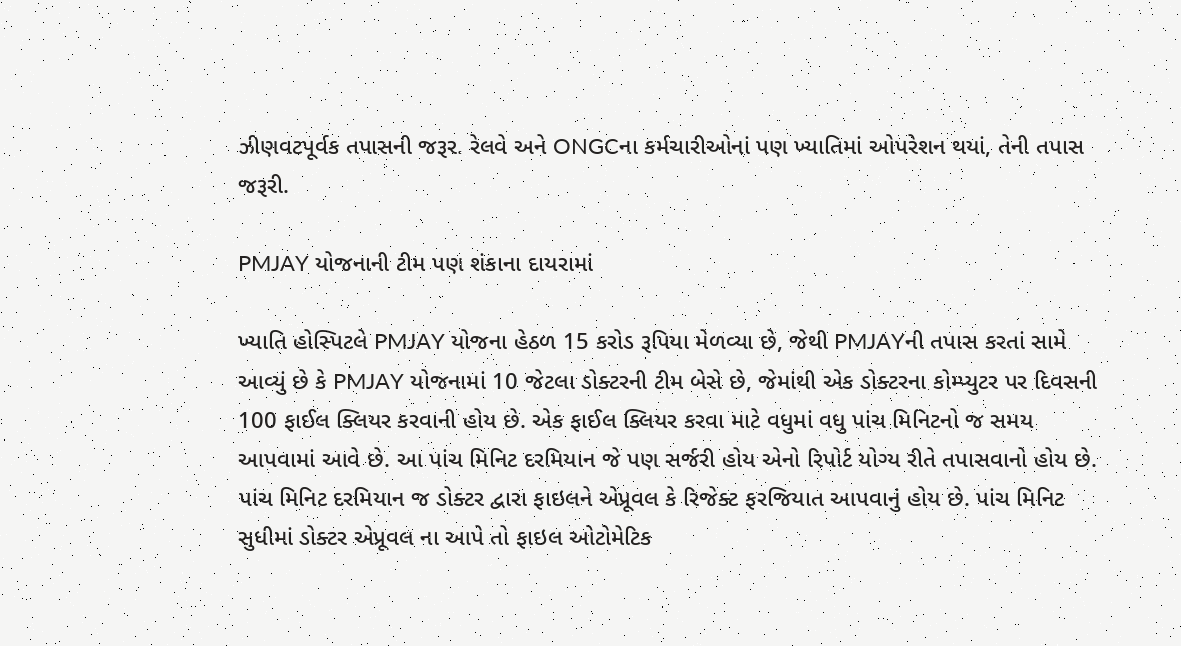ઝીણવટપૂર્વક તપાસની જરૂર. રેલવે અને ONGCના કર્મચારીઓનાં પણ ખ્યાતિમાં ઓપરેશન થયાં, તેની તપાસ જરૂરી.

PMJAY યોજનાની ટીમ પણ શંકાના દાયરામાં

ખ્યાતિ હોસ્પિટલે PMJAY યોજના હેઠળ 15 કરોડ રૂપિયા મેળવ્યા છે, જેથી PMJAYની તપાસ કરતાં સામે આવ્યું છે કે PMJAY યોજનામાં 10 જેટલા ડોક્ટરની ટીમ બેસે છે, જેમાંથી એક ડોક્ટરના કોમ્પ્યુટર પર દિવસની 100 ફાઈલ ક્લિયર કરવાની હોય છે. એક ફાઈલ ક્લિયર કરવા માટે વધુમાં વધુ પાંચ મિનિટનો જ સમય આપવામાં આવે છે. આ પાંચ મિનિટ દરમિયાન જે પણ સર્જરી હોય એનો રિપોર્ટ યોગ્ય રીતે તપાસવાનો હોય છે. પાંચ મિનિટ દરમિયાન જ ડોક્ટર દ્વારા ફાઇલને એપ્રૂવલ કે રિજેક્ટ ફરજિયાત આપવાનું હોય છે. પાંચ મિનિટ સુધીમાં ડોક્ટર એપ્રૂવલ ના આપે તો ફાઇલ ઓટોમેટિક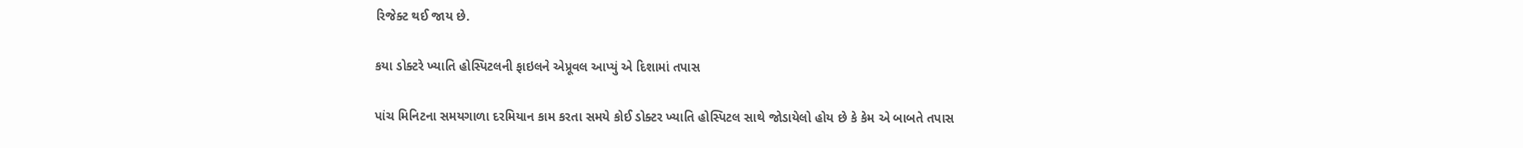રિજેક્ટ થઈ જાય છે.

કયા ડોક્ટરે ખ્યાતિ હોસ્પિટલની ફાઇલને એપ્રૂવલ આપ્યું એ દિશામાં તપાસ

પાંચ મિનિટના સમયગાળા દરમિયાન કામ કરતા સમયે કોઈ ડોક્ટર ખ્યાતિ હોસ્પિટલ સાથે જોડાયેલો હોય છે કે કેમ એ બાબતે તપાસ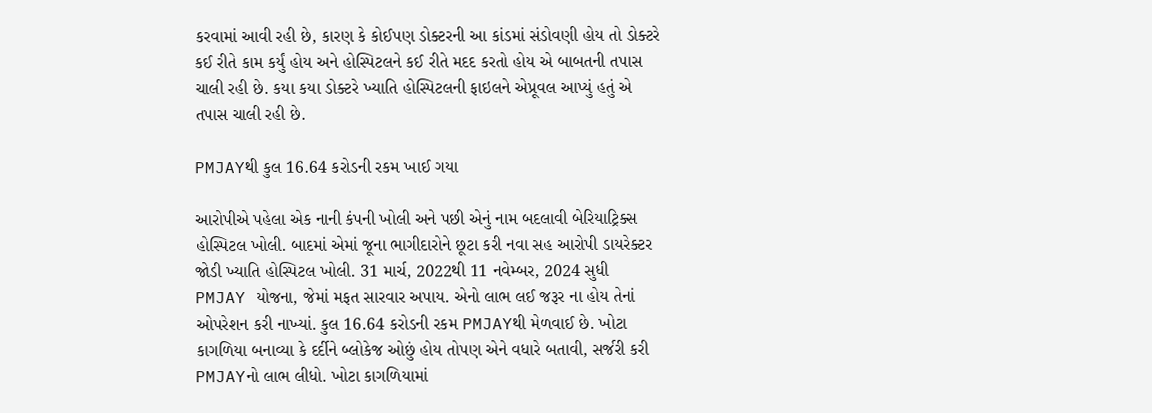કરવામાં આવી રહી છે, કારણ કે કોઈપણ ડોક્ટરની આ કાંડમાં સંડોવણી હોય તો ડોક્ટરે કઈ રીતે કામ કર્યું હોય અને હોસ્પિટલને કઈ રીતે મદદ કરતો હોય એ બાબતની તપાસ ચાલી રહી છે. કયા કયા ડોક્ટરે ખ્યાતિ હોસ્પિટલની ફાઇલને એપ્રૂવલ આપ્યું હતું એ તપાસ ચાલી રહી છે.

PMJAYથી કુલ 16.64 કરોડની રકમ ખાઈ ગયા

આરોપીએ પહેલા એક નાની કંપની ખોલી અને પછી એનું નામ બદલાવી બેરિયાટ્રિક્સ હોસ્પિટલ ખોલી. બાદમાં એમાં જૂના ભાગીદારોને છૂટા કરી નવા સહ આરોપી ડાયરેક્ટર જોડી ખ્યાતિ હોસ્પિટલ ખોલી. 31 માર્ચ, 2022થી 11 નવેમ્બર, 2024 સુધી PMJAY યોજના, જેમાં મફત સારવાર અપાય. એનો લાભ લઈ જરૂર ના હોય તેનાં ઓપરેશન કરી નાખ્યાં. કુલ 16.64 કરોડની રકમ PMJAYથી મેળવાઈ છે. ખોટા કાગળિયા બનાવ્યા કે દર્દીને બ્લોકેજ ઓછું હોય તોપણ એને વધારે બતાવી, સર્જરી કરી PMJAYનો લાભ લીધો. ખોટા કાગળિયામાં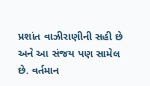પ્રશાંત વાઝીરાણીની સહી છે અને આ સંજય પણ સામેલ છે. વર્તમાન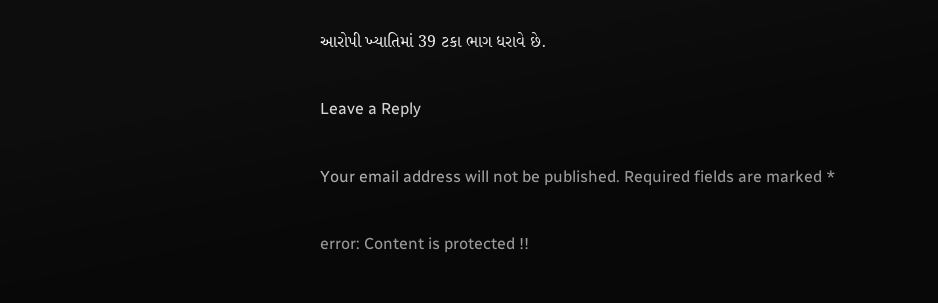આરોપી ખ્યાતિમાં 39 ટકા ભાગ ધરાવે છે.

Leave a Reply

Your email address will not be published. Required fields are marked *

error: Content is protected !!